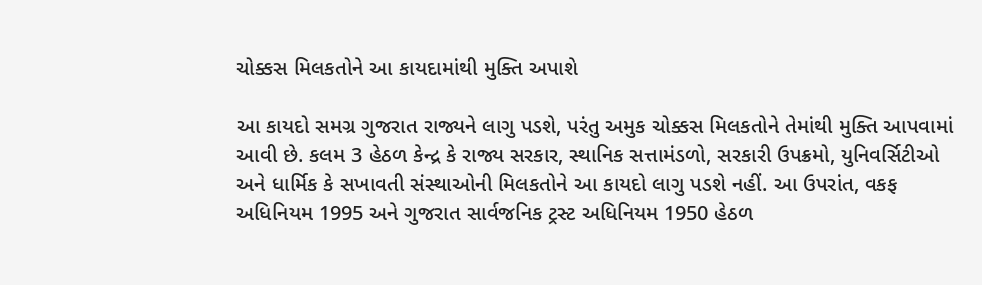ચોક્કસ મિલકતોને આ કાયદામાંથી મુક્તિ અપાશે

આ કાયદો સમગ્ર ગુજરાત રાજ્યને લાગુ પડશે, પરંતુ અમુક ચોક્કસ મિલકતોને તેમાંથી મુક્તિ આપવામાં આવી છે. કલમ 3 હેઠળ કેન્દ્ર કે રાજ્ય સરકાર, સ્થાનિક સત્તામંડળો, સરકારી ઉપક્રમો, યુનિવર્સિટીઓ અને ધાર્મિક કે સખાવતી સંસ્થાઓની મિલકતોને આ કાયદો લાગુ પડશે નહીં. આ ઉપરાંત, વકફ અધિનિયમ 1995 અને ગુજરાત સાર્વજનિક ટ્રસ્ટ અધિનિયમ 1950 હેઠળ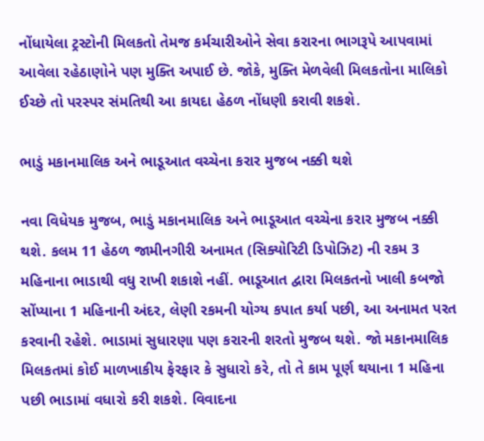નોંધાયેલા ટ્રસ્ટોની મિલકતો તેમજ કર્મચારીઓને સેવા કરારના ભાગરૂપે આપવામાં આવેલા રહેઠાણોને પણ મુક્તિ અપાઈ છે. જોકે, મુક્તિ મેળવેલી મિલકતોના માલિકો ઈચ્છે તો પરસ્પર સંમતિથી આ કાયદા હેઠળ નોંધણી કરાવી શકશે.

ભાડું મકાનમાલિક અને ભાડૂઆત વચ્ચેના કરાર મુજબ નક્કી થશે

નવા વિધેયક મુજબ, ભાડું મકાનમાલિક અને ભાડૂઆત વચ્ચેના કરાર મુજબ નક્કી થશે. કલમ 11 હેઠળ જામીનગીરી અનામત (સિક્યોરિટી ડિપોઝિટ) ની રકમ 3 મહિનાના ભાડાથી વધુ રાખી શકાશે નહીં. ભાડૂઆત દ્વારા મિલકતનો ખાલી કબજો સોંપ્યાના 1 મહિનાની અંદર, લેણી રકમની યોગ્ય કપાત કર્યા પછી, આ અનામત પરત કરવાની રહેશે. ભાડામાં સુધારણા પણ કરારની શરતો મુજબ થશે. જો મકાનમાલિક મિલકતમાં કોઈ માળખાકીય ફેરફાર કે સુધારો કરે, તો તે કામ પૂર્ણ થયાના 1 મહિના પછી ભાડામાં વધારો કરી શકશે. વિવાદના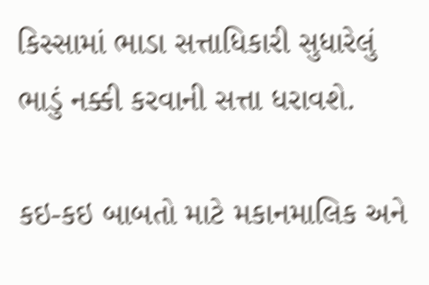કિસ્સામાં ભાડા સત્તાધિકારી સુધારેલું ભાડું નક્કી કરવાની સત્તા ધરાવશે.

કઇ-કઇ બાબતો માટે મકાનમાલિક અને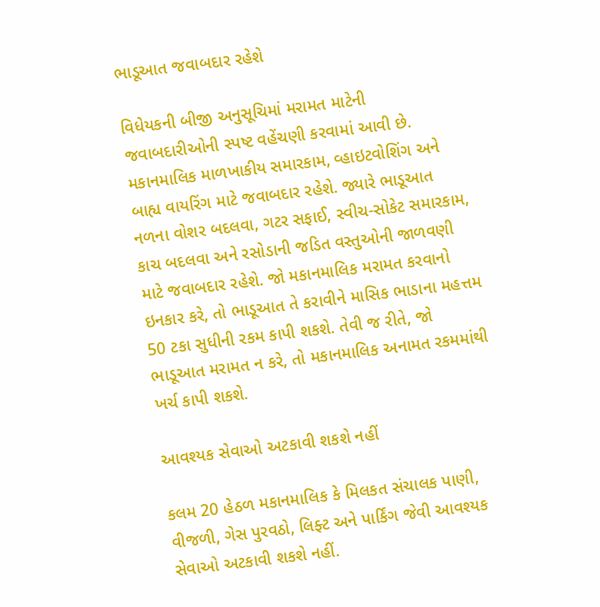ભાડૂઆત જવાબદાર રહેશે

વિધેયકની બીજી અનુસૂચિમાં મરામત માટેની જવાબદારીઓની સ્પષ્ટ વહેંચણી કરવામાં આવી છે. મકાનમાલિક માળખાકીય સમારકામ, વ્હાઇટવોશિંગ અને બાહ્ય વાયરિંગ માટે જવાબદાર રહેશે. જ્યારે ભાડૂઆત નળના વોશર બદલવા, ગટર સફાઈ, સ્વીચ-સોકેટ સમારકામ, કાચ બદલવા અને રસોડાની જડિત વસ્તુઓની જાળવણી માટે જવાબદાર રહેશે. જો મકાનમાલિક મરામત કરવાનો ઇનકાર કરે, તો ભાડૂઆત તે કરાવીને માસિક ભાડાના મહત્તમ 50 ટકા સુધીની રકમ કાપી શકશે. તેવી જ રીતે, જો ભાડૂઆત મરામત ન કરે, તો મકાનમાલિક અનામત રકમમાંથી ખર્ચ કાપી શકશે.

આવશ્યક સેવાઓ અટકાવી શકશે નહીં

કલમ 20 હેઠળ મકાનમાલિક કે મિલકત સંચાલક પાણી, વીજળી, ગેસ પુરવઠો, લિફ્ટ અને પાર્કિંગ જેવી આવશ્યક સેવાઓ અટકાવી શકશે નહીં.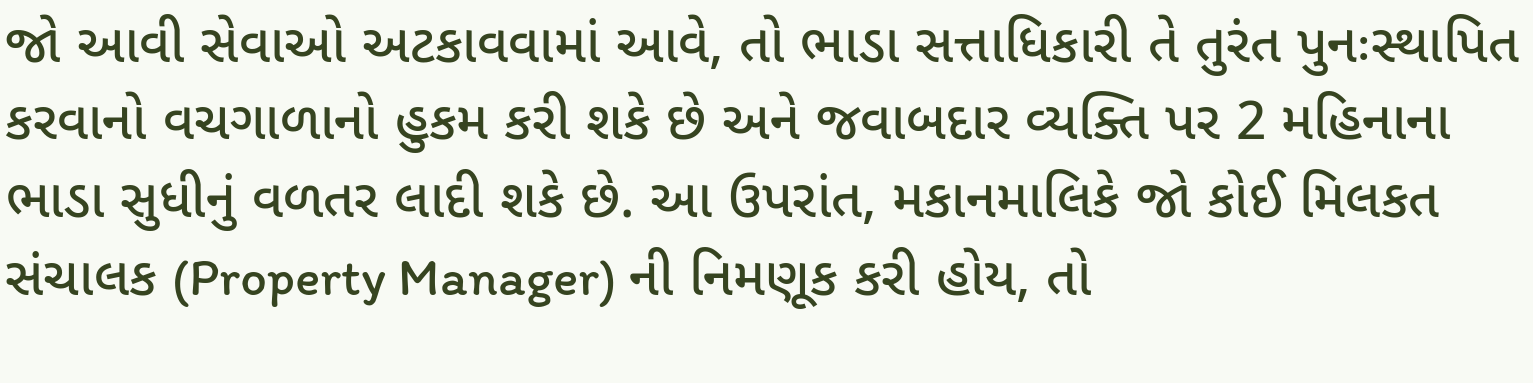જો આવી સેવાઓ અટકાવવામાં આવે, તો ભાડા સત્તાધિકારી તે તુરંત પુનઃસ્થાપિત કરવાનો વચગાળાનો હુકમ કરી શકે છે અને જવાબદાર વ્યક્તિ પર 2 મહિનાના ભાડા સુધીનું વળતર લાદી શકે છે. આ ઉપરાંત, મકાનમાલિકે જો કોઈ મિલકત સંચાલક (Property Manager) ની નિમણૂક કરી હોય, તો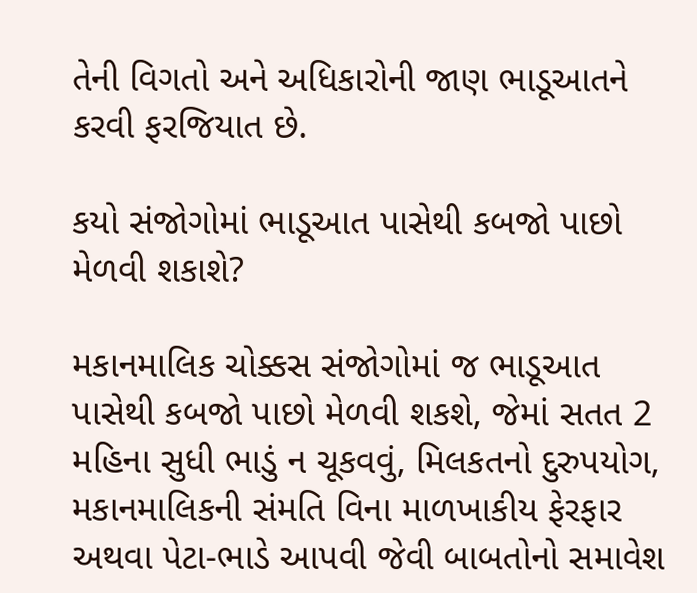તેની વિગતો અને અધિકારોની જાણ ભાડૂઆતને કરવી ફરજિયાત છે.

કયો સંજોગોમાં ભાડૂઆત પાસેથી કબજો પાછો મેળવી શકાશે?

મકાનમાલિક ચોક્કસ સંજોગોમાં જ ભાડૂઆત પાસેથી કબજો પાછો મેળવી શકશે, જેમાં સતત 2 મહિના સુધી ભાડું ન ચૂકવવું, મિલકતનો દુરુપયોગ, મકાનમાલિકની સંમતિ વિના માળખાકીય ફેરફાર અથવા પેટા-ભાડે આપવી જેવી બાબતોનો સમાવેશ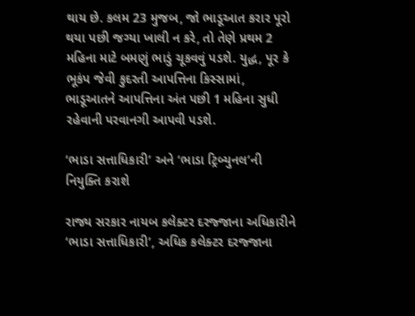થાય છે. કલમ 23 મુજબ, જો ભાડૂઆત કરાર પૂરો થયા પછી જગ્યા ખાલી ન કરે, તો તેણે પ્રથમ 2 મહિના માટે બમણું ભાડું ચૂકવવું પડશે. યુદ્ધ, પૂર કે ભૂકંપ જેવી કુદરતી આપત્તિના કિસ્સામાં, ભાડૂઆતને આપત્તિના અંત પછી 1 મહિના સુધી રહેવાની પરવાનગી આપવી પડશે.

‘ભાડા સત્તાધિકારી’ અને ‘ભાડા ટ્રિબ્યુનલ’ની નિયુક્તિ કરાશે

રાજ્ય સરકાર નાયબ કલેક્ટર દરજ્જાના અધિકારીને ‘ભાડા સત્તાધિકારી’, અધિક કલેક્ટર દરજ્જાના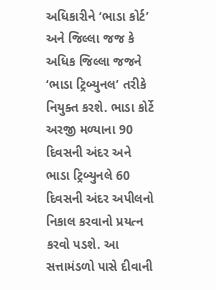અધિકારીને ‘ભાડા કોર્ટ’ અને જિલ્લા જજ કે અધિક જિલ્લા જજને ‘ભાડા ટ્રિબ્યુનલ’ તરીકે નિયુક્ત કરશે. ભાડા કોર્ટે અરજી મળ્યાના 90 દિવસની અંદર અને ભાડા ટ્રિબ્યુનલે 60 દિવસની અંદર અપીલનો નિકાલ કરવાનો પ્રયત્ન કરવો પડશે. આ સત્તામંડળો પાસે દીવાની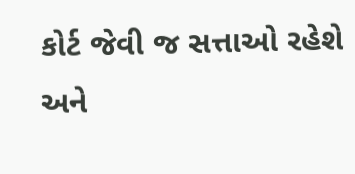કોર્ટ જેવી જ સત્તાઓ રહેશે અને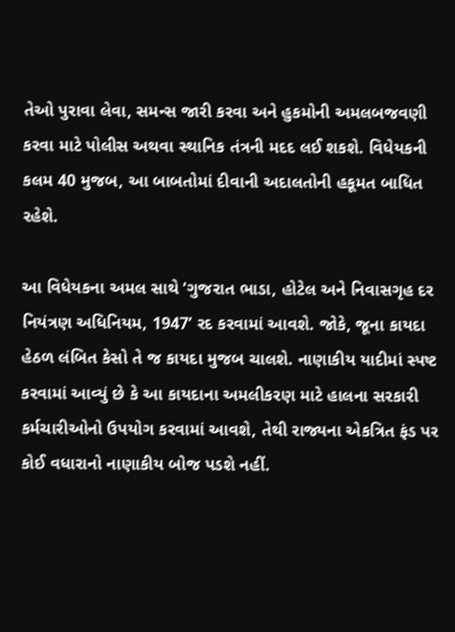તેઓ પુરાવા લેવા, સમન્સ જારી કરવા અને હુકમોની અમલબજવણી કરવા માટે પોલીસ અથવા સ્થાનિક તંત્રની મદદ લઈ શકશે. વિધેયકની કલમ 40 મુજબ, આ બાબતોમાં દીવાની અદાલતોની હકૂમત બાધિત રહેશે.

આ વિધેયકના અમલ સાથે ‘ગુજરાત ભાડા, હોટેલ અને નિવાસગૃહ દર નિયંત્રણ અધિનિયમ, 1947’ રદ કરવામાં આવશે. જોકે, જૂના કાયદા હેઠળ લંબિત કેસો તે જ કાયદા મુજબ ચાલશે. નાણાકીય યાદીમાં સ્પષ્ટ કરવામાં આવ્યું છે કે આ કાયદાના અમલીકરણ માટે હાલના સરકારી કર્મચારીઓનો ઉપયોગ કરવામાં આવશે, તેથી રાજ્યના એકત્રિત ફંડ પર કોઈ વધારાનો નાણાકીય બોજ પડશે નહીં.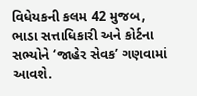વિધેયકની કલમ 42 મુજબ, ભાડા સત્તાધિકારી અને કોર્ટના સભ્યોને ‘જાહેર સેવક’ ગણવામાં આવશે.